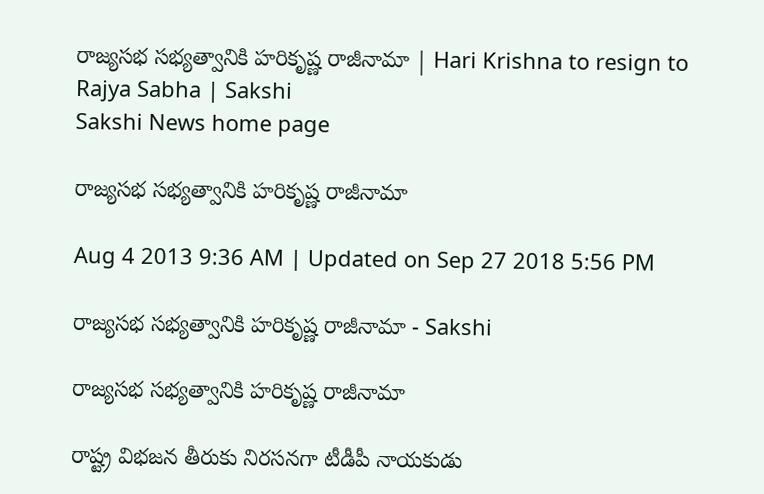రాజ్యసభ సభ్యత్వానికి హరికృష్ణ రాజీనామా | Hari Krishna to resign to Rajya Sabha | Sakshi
Sakshi News home page

రాజ్యసభ సభ్యత్వానికి హరికృష్ణ రాజీనామా

Aug 4 2013 9:36 AM | Updated on Sep 27 2018 5:56 PM

రాజ్యసభ సభ్యత్వానికి హరికృష్ణ రాజీనామా - Sakshi

రాజ్యసభ సభ్యత్వానికి హరికృష్ణ రాజీనామా

రాష్ట్ర విభజన తీరుకు నిరసనగా టీడీపీ నాయకుడు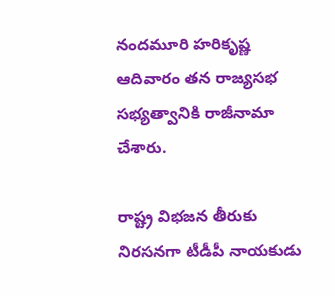నందమూరి హరికృష్ణ ఆదివారం తన రాజ్యసభ సభ్యత్వానికి రాజీనామా చేశారు.

రాష్ట్ర విభజన తీరుకు నిరసనగా టీడీపీ నాయకుడు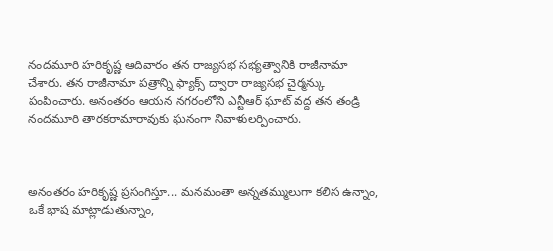నందమూరి హరికృష్ణ ఆదివారం తన రాజ్యసభ సభ్యత్వానికి రాజీనామా చేశారు. తన రాజీనామా పత్రాన్ని ఫ్యాక్స్ ద్వారా రాజ్యసభ చైర్మన్కు పంపించారు. అనంతరం ఆయన నగరంలోని ఎన్టీఆర్ ఘాట్ వద్ద తన తండ్రి నందమూరి తారకరామారావుకు ఘనంగా నివాళులర్పించారు.



అనంతరం హరికృష్ణ ప్రసంగిస్తూ... మనమంతా అన్నతమ్ములుగా కలిస ఉన్నాం, ఒకే భాష మాట్లాడుతున్నాం,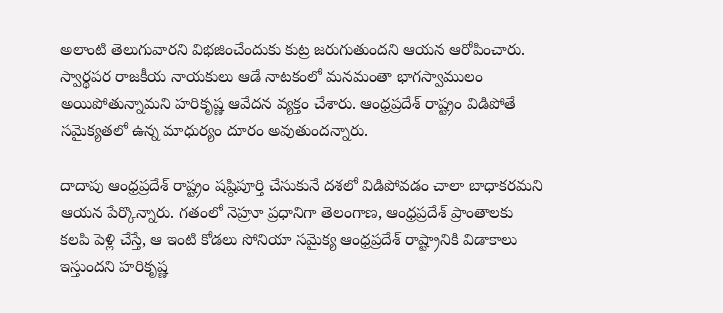అలాంటి తెలుగువారని విభజించేందుకు కుట్ర జరుగుతుందని ఆయన ఆరోపించారు. స్వార్థపర రాజకీయ నాయకులు ఆడే నాటకంలో మనమంతా భాగస్వాములం అయిపోతున్నామని హరికృష్ణ ఆవేదన వ్యక్తం చేశారు. ఆంధ్రప్రదేశ్ రాష్ట్రం విడిపోతే సమైక్యతలో ఉన్న మాధుర్యం దూరం అవుతుందన్నారు.

దాదాపు ఆంధ్రప్రదేశ్ రాష్ట్రం షష్ఠిపూర్తి చేసుకునే దశలో విడిపోవడం చాలా బాధాకరమని ఆయన పేర్కొన్నారు. గతంలో నెహ్రూ ప్రధానిగా తెలంగాణ, ఆంధ్రప్రదేశ్ ప్రాంతాలకు కలపి పెళ్లి చేస్తే, ఆ ఇంటి కోడలు సోనియా సమైక్య ఆంధ్రప్రదేశ్ రాష్ట్రానికి విడాకాలు ఇస్తుందని హరికృష్ణ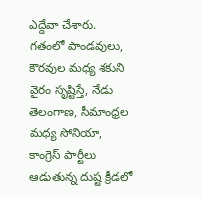ఎద్దేవా చేశారు. గతంలో పాండవులు, కౌరవుల మధ్య శకుని వైరం సృష్టిస్తే, నేడు తెలంగాణ, సీమాంధ్రల మధ్య సోనియా, కాంగ్రెస్ పార్టీలు ఆడుతున్న దుష్ట క్రీడలో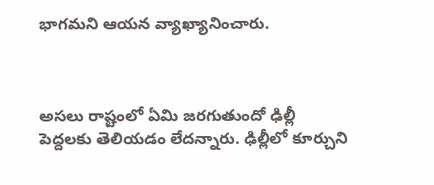భాగమని ఆయన వ్యాఖ్యానించారు.



అసలు రాష్టంలో ఏమి జరగుతుందో ఢిల్లీ పెద్దలకు తెలియడం లేదన్నారు. ఢిల్లీలో కూర్చుని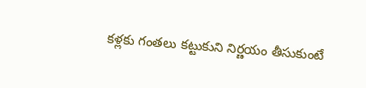కళ్లకు గంతలు కట్టుకుని నిర్ణయం తీసుకుంటే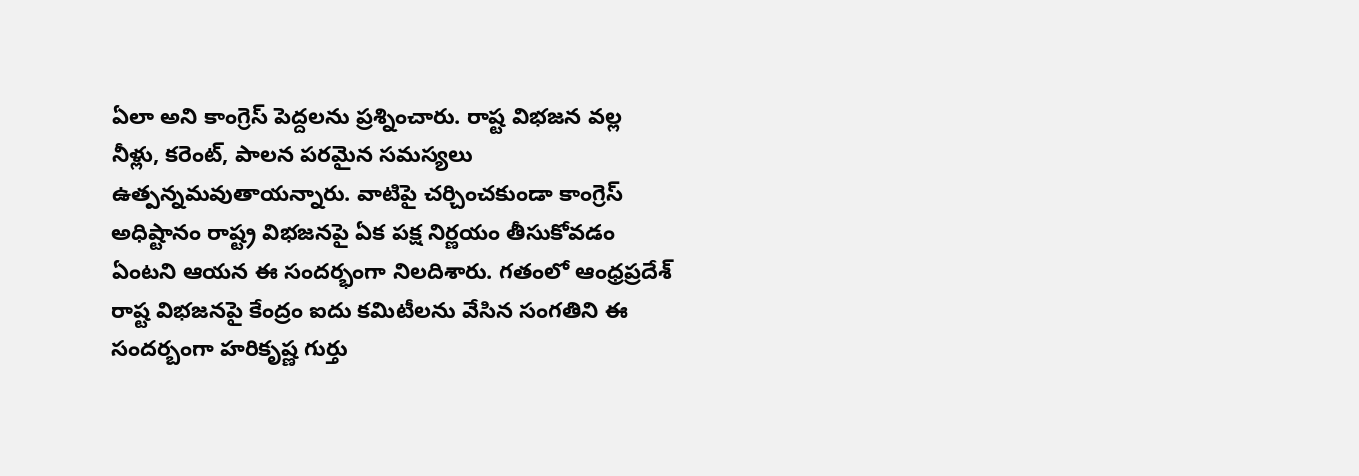ఏలా అని కాంగ్రెస్ పెద్దలను ప్రశ్నించారు. రాష్ట విభజన వల్ల నీళ్లు, కరెంట్, పాలన పరమైన సమస్యలు ఉత్పన్నమవుతాయన్నారు. వాటిపై చర్చించకుండా కాంగ్రెస్ అధిష్టానం రాష్ట్ర విభజనపై ఏక పక్ష నిర్ణయం తీసుకోవడం ఏంటని ఆయన ఈ సందర్భంగా నిలదిశారు. గతంలో ఆంధ్రప్రదేశ్ రాష్ట విభజనపై కేంద్రం ఐదు కమిటీలను వేసిన సంగతిని ఈ సందర్బంగా హరికృష్ణ గుర్తు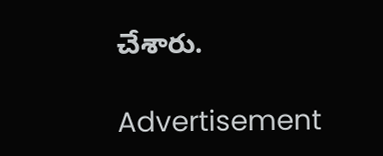చేశారు.

Advertisement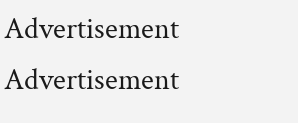Advertisement
Advertisement